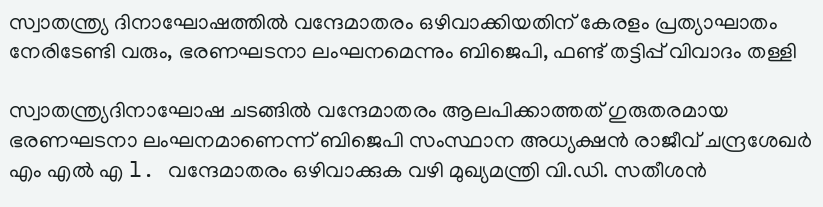സ്വാതന്ത്ര്യ ദിനാഘോഷത്തിൽ വന്ദേമാതരം ഒഴിവാക്കിയതിന് കേരളം പ്രത്യാഘാതം നേരിടേണ്ടി വരും, ഭരണഘടനാ ലംഘനമെന്നും ബിജെപി, ഫണ്ട് തട്ടിപ്പ് വിവാദം തള്ളി

സ്വാതന്ത്ര്യദിനാഘോഷ ചടങ്ങിൽ വന്ദേമാതരം ആലപിക്കാത്തത് ഗുരുതരമായ ഭരണഘടനാ ലംഘനമാണെന്ന് ബിജെപി സംസ്ഥാന അധ്യക്ഷൻ രാജീവ് ചന്ദ്രശേഖർ എം എൽ എ l. വന്ദേമാതരം ഒഴിവാക്കുക വഴി മുഖ്യമന്ത്രി വി.ഡി. സതീശൻ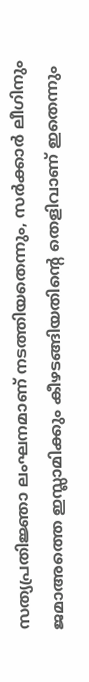സത്യപ്രതിജ്ഞാ ലംഘനമാണ് നടത്തിയതെന്നും, സർക്കാർ ലീഗിനും ജമാഅത്തെ ഇസ്ലാമിക്കും കീഴടങ്ങിയതിന്റെ തെളിവാണ് ഇതെന്നും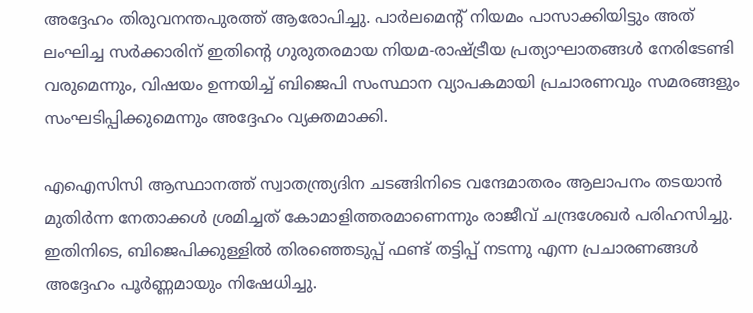അദ്ദേഹം തിരുവനന്തപുരത്ത് ആരോപിച്ചു. പാർലമെന്റ് നിയമം പാസാക്കിയിട്ടും അത് ലംഘിച്ച സർക്കാരിന് ഇതിന്റെ ഗുരുതരമായ നിയമ-രാഷ്ട്രീയ പ്രത്യാഘാതങ്ങൾ നേരിടേണ്ടി വരുമെന്നും, വിഷയം ഉന്നയിച്ച് ബിജെപി സംസ്ഥാന വ്യാപകമായി പ്രചാരണവും സമരങ്ങളും സംഘടിപ്പിക്കുമെന്നും അദ്ദേഹം വ്യക്തമാക്കി.

എഐസിസി ആസ്ഥാനത്ത് സ്വാതന്ത്ര്യദിന ചടങ്ങിനിടെ വന്ദേമാതരം ആലാപനം തടയാൻ മുതിർന്ന നേതാക്കൾ ശ്രമിച്ചത് കോമാളിത്തരമാണെന്നും രാജീവ് ചന്ദ്രശേഖർ പരിഹസിച്ചു. ഇതിനിടെ, ബിജെപിക്കുള്ളിൽ തിരഞ്ഞെടുപ്പ് ഫണ്ട് തട്ടിപ്പ് നടന്നു എന്ന പ്രചാരണങ്ങൾ അദ്ദേഹം പൂർണ്ണമായും നിഷേധിച്ചു.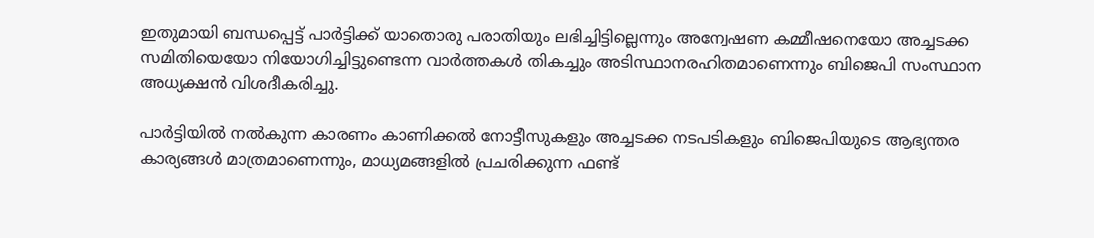ഇതുമായി ബന്ധപ്പെട്ട് പാർട്ടിക്ക് യാതൊരു പരാതിയും ലഭിച്ചിട്ടില്ലെന്നും അന്വേഷണ കമ്മീഷനെയോ അച്ചടക്ക സമിതിയെയോ നിയോഗിച്ചിട്ടുണ്ടെന്ന വാർത്തകൾ തികച്ചും അടിസ്ഥാനരഹിതമാണെന്നും ബിജെപി സംസ്ഥാന അധ്യക്ഷൻ വിശദീകരിച്ചു.

പാർട്ടിയിൽ നൽകുന്ന കാരണം കാണിക്കൽ നോട്ടീസുകളും അച്ചടക്ക നടപടികളും ബിജെപിയുടെ ആഭ്യന്തര കാര്യങ്ങൾ മാത്രമാണെന്നും, മാധ്യമങ്ങളിൽ പ്രചരിക്കുന്ന ഫണ്ട്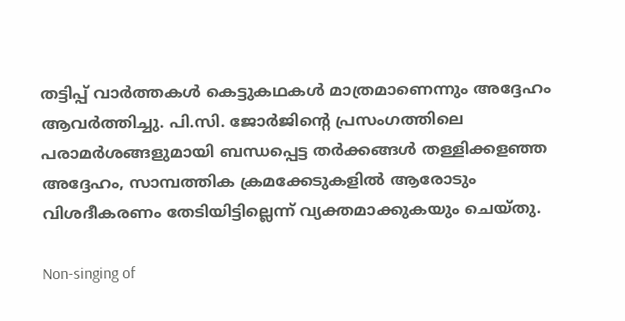തട്ടിപ്പ് വാർത്തകൾ കെട്ടുകഥകൾ മാത്രമാണെന്നും അദ്ദേഹം ആവർത്തിച്ചു. പി.സി. ജോർജിന്റെ പ്രസംഗത്തിലെ പരാമർശങ്ങളുമായി ബന്ധപ്പെട്ട തർക്കങ്ങൾ തള്ളിക്കളഞ്ഞ അദ്ദേഹം, സാമ്പത്തിക ക്രമക്കേടുകളിൽ ആരോടും വിശദീകരണം തേടിയിട്ടില്ലെന്ന് വ്യക്തമാക്കുകയും ചെയ്തു.

Non-singing of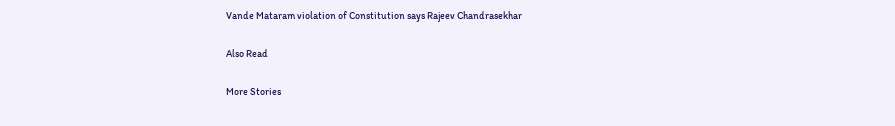Vande Mataram violation of Constitution says Rajeev Chandrasekhar

Also Read

More Stories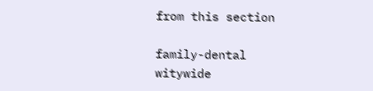from this section

family-dental
witywide